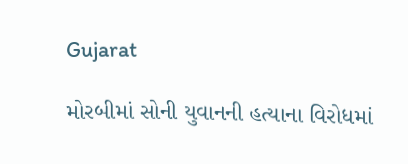Gujarat

મોરબીમાં સોની યુવાનની હત્યાના વિરોધમાં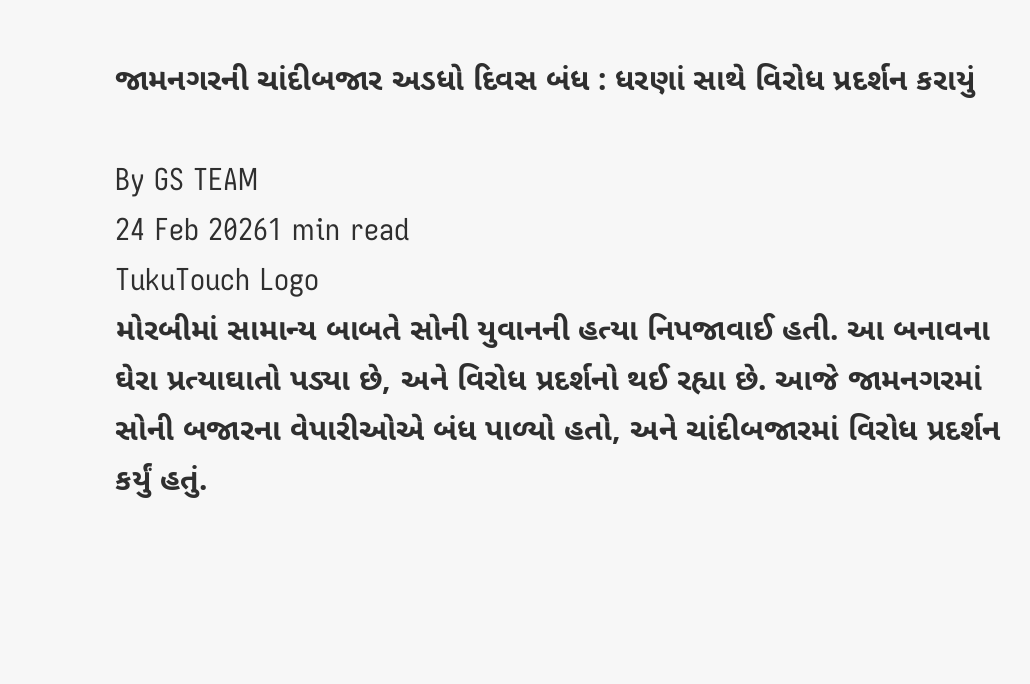જામનગરની ચાંદીબજાર અડધો દિવસ બંધ : ધરણાં સાથે વિરોધ પ્રદર્શન કરાયું

By GS TEAM
24 Feb 20261 min read
TukuTouch Logo
મોરબીમાં સામાન્ય બાબતે સોની યુવાનની હત્યા નિપજાવાઈ હતી. આ બનાવના ઘેરા પ્રત્યાઘાતો પડ્યા છે, અને વિરોધ પ્રદર્શનો થઈ રહ્યા છે. આજે જામનગરમાં સોની બજારના વેપારીઓએ બંધ પાળ્યો હતો, અને ચાંદીબજારમાં વિરોધ પ્રદર્શન કર્યું હતું.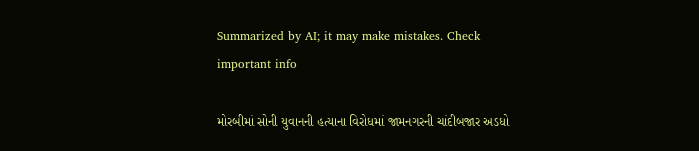Summarized by AI; it may make mistakes. Check important info

મોરબીમાં સોની યુવાનની હત્યાના વિરોધમાં જામનગરની ચાંદીબજાર અડધો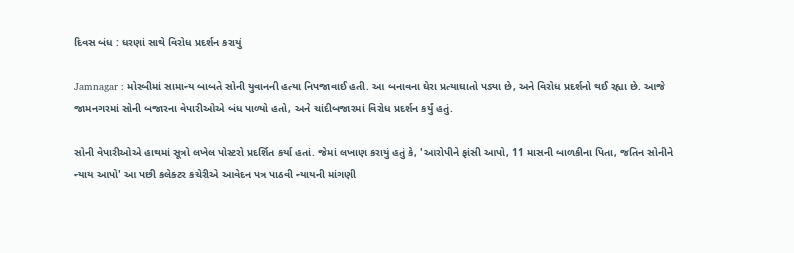દિવસ બંધ : ધરણાં સાથે વિરોધ પ્રદર્શન કરાયું

Jamnagar : મોરબીમાં સામાન્ય બાબતે સોની યુવાનની હત્યા નિપજાવાઈ હતી. આ બનાવના ઘેરા પ્રત્યાઘાતો પડ્યા છે, અને વિરોધ પ્રદર્શનો થઈ રહ્યા છે. આજે જામનગરમાં સોની બજારના વેપારીઓએ બંધ પાળ્યો હતો, અને ચાંદીબજારમાં વિરોધ પ્રદર્શન કર્યું હતું.

સોની વેપારીઓએ હાથમાં સૂત્રો લખેલ પોસ્ટરો પ્રદર્શિત કર્યા હતાં. જેમાં લખાણ કરાયું હતું કે, 'આરોપીને ફાંસી આપો, 11 માસની બાળકીના પિતા, જતિન સોનીને ન્યાય આપો' આ પછી કલેક્ટર કચેરીએ આવેદન પત્ર પાઠવી ન્યાયની માંગણી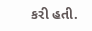કરી હતી.